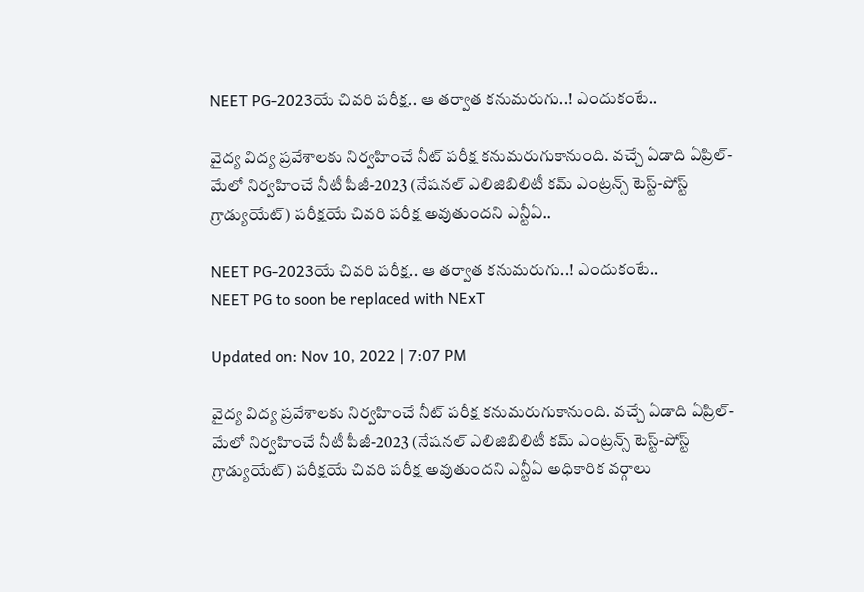NEET PG-2023యే చివరి పరీక్ష.. ఆ తర్వాత కనుమరుగు..! ఎందుకంటే..

వైద్య విద్య ప్రవేశాలకు నిర్వహించే నీట్‌ పరీక్ష కనుమరుగుకానుంది. వచ్చే ఏడాది ఏప్రిల్-మేలో నిర్వహించే నీటీ పీజీ-2023 (నేషనల్ ఎలిజిబిలిటీ కమ్ ఎంట్రన్స్ టెస్ట్-పోస్ట్ గ్రాడ్యుయేట్) పరీక్షయే చివరి పరీక్ష అవుతుందని ఎన్టీఏ..

NEET PG-2023యే చివరి పరీక్ష.. ఆ తర్వాత కనుమరుగు..! ఎందుకంటే..
NEET PG to soon be replaced with NExT

Updated on: Nov 10, 2022 | 7:07 PM

వైద్య విద్య ప్రవేశాలకు నిర్వహించే నీట్‌ పరీక్ష కనుమరుగుకానుంది. వచ్చే ఏడాది ఏప్రిల్-మేలో నిర్వహించే నీటీ పీజీ-2023 (నేషనల్ ఎలిజిబిలిటీ కమ్ ఎంట్రన్స్ టెస్ట్-పోస్ట్ గ్రాడ్యుయేట్) పరీక్షయే చివరి పరీక్ష అవుతుందని ఎన్టీఏ అధికారిక వర్గాలు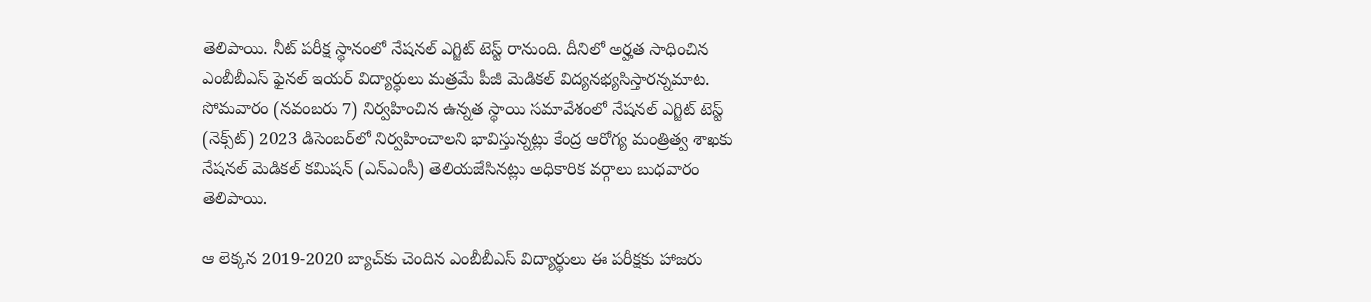తెలిపాయి. నీట్‌ పరీక్ష స్థానంలో నేషనల్ ఎగ్జిట్ టెస్ట్ రానుంది. దీనిలో అర్హత సాధించిన ఎంబీబీఎస్‌ ఫైనల్ ఇయర్‌ విద్యార్ధులు మత్రమే పీజీ మెడికల్‌ విద్యనభ్యసిస్తారన్నమాట. సోమవారం (న‌వంబ‌రు 7) నిర్వహించిన ఉన్నత స్థాయి సమావేశంలో నేషనల్ ఎగ్జిట్ టెస్ట్ (నెక్స్‌ట్‌) 2023 డిసెంబర్‌లో నిర్వహించాలని భావిస్తున్నట్లు కేంద్ర ఆరోగ్య మంత్రిత్వ శాఖకు నేషనల్ మెడికల్ కమిషన్ (ఎన్‌ఎంసీ) తెలియజేసినట్లు అధికారిక వర్గాలు బుధవారం తెలిపాయి.

ఆ లెక్కన 2019-2020 బ్యాచ్‌కు చెందిన ఎంబీబీఎస్‌ విద్యార్థులు ఈ పరీక్షకు హాజరు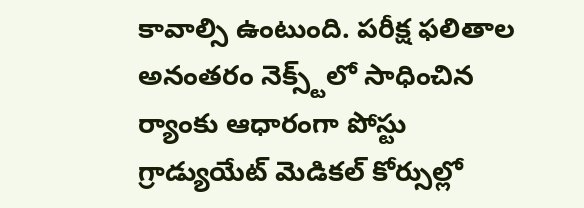కావాల్సి ఉంటుంది. పరీక్ష ఫలితాల అనంతరం నెక్స్ట్‌లో సాధించిన ర్యాంకు ఆధారంగా పోస్టు గ్రాడ్యుయేట్‌ మెడికల్ కోర్సుల్లో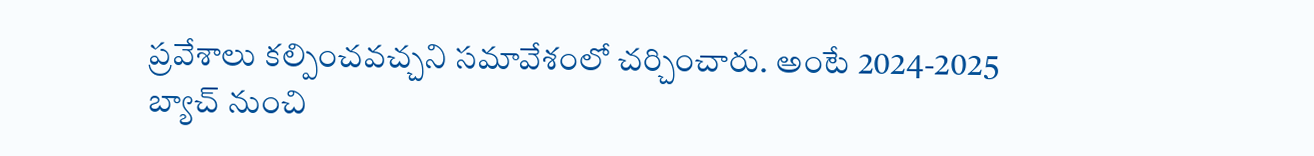ప్రవేశాలు కల్పించవచ్చని సమావేశంలో చర్చించారు. అంటే 2024-2025 బ్యాచ్ నుంచి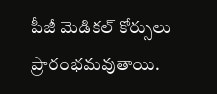పీజీ మెడికల్‌ కోర్సులు ప్రారంభమవుతాయి.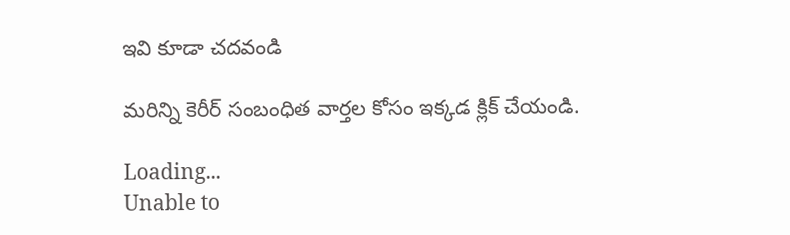ఇవి కూడా చదవండి

మరిన్ని కెరీర్‌ సంబంధిత వార్తల కోసం ఇక్కడ క్లిక్‌ చేయండి.

Loading...
Unable to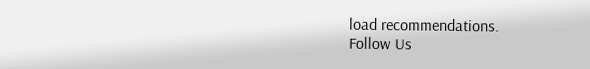load recommendations.
Follow Us